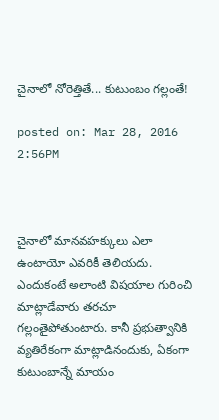చైనాలో నోరెత్తితే... కుటుంబం గల్లంతే!

posted on: Mar 28, 2016 2:56PM



చైనాలో మానవహక్కులు ఎలా ఉంటాయో ఎవరికీ తెలియదు. ఎందుకంటే అలాంటి విషయాల గురించి మాట్లాడేవారు తరచూ గల్లంతైపోతుంటారు. కానీ ప్రభుత్వానికి వ్యతిరేకంగా మాట్లాడినందుకు, ఏకంగా కుటుంబాన్నే మాయం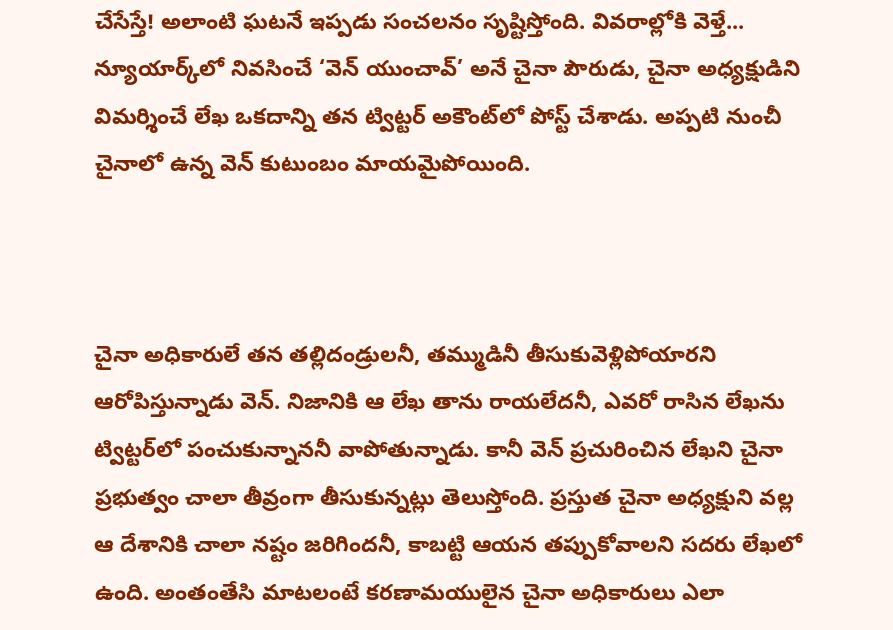చేసేస్తే! అలాంటి ఘటనే ఇప్పడు సంచలనం సృష్టిస్తోంది. వివరాల్లోకి వెళ్తే... న్యూయార్క్‌లో నివసించే ‘వెన్‌ యుంచావ్’ అనే చైనా పౌరుడు, చైనా అధ్యక్షుడిని విమర్శించే లేఖ ఒకదాన్ని తన ట్విట్టర్‌ అకౌంట్‌లో పోస్ట్‌ చేశాడు. అప్పటి నుంచీ చైనాలో ఉన్న వెన్‌ కుటుంబం మాయమైపోయింది.



చైనా అధికారులే తన తల్లిదండ్రులనీ, తమ్ముడినీ తీసుకువెళ్లిపోయారని ఆరోపిస్తున్నాడు వెన్. నిజానికి ఆ లేఖ తాను రాయలేదనీ, ఎవరో రాసిన లేఖను ట్విట్టర్‌లో పంచుకున్నాననీ వాపోతున్నాడు. కానీ వెన్ ప్రచురించిన లేఖని చైనా ప్రభుత్వం చాలా తీవ్రంగా తీసుకున్నట్లు తెలుస్తోంది. ప్రస్తుత చైనా అధ్యక్షుని వల్ల ఆ దేశానికి చాలా నష్టం జరిగిందనీ, కాబట్టి ఆయన తప్పుకోవాలని సదరు లేఖలో ఉంది. అంతంతేసి మాటలంటే కరణామయులైన చైనా అధికారులు ఎలా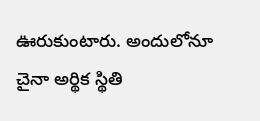ఊరుకుంటారు. అందులోనూ చైనా అర్థిక స్థితి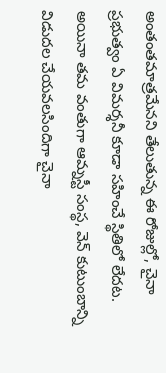అంతంతమాత్రమేనని తేలుతున్న ఈ రోజుల్లో, చైనా ప్రభుత్వం ఏ విమర్శనీ కూడా సహించే స్థితిలో లేదట. అయినా తమ వంతుగా ఆమ్నస్టీ సంస్థ, వెన్‌ కుటుంబాన్ని విడుదల చేయవలసిందిగా చైనా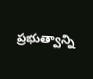ప్రభుత్వాన్ని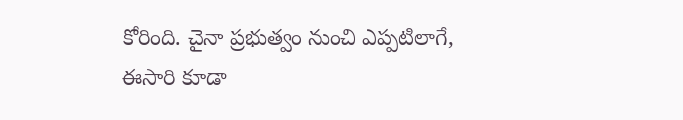కోరింది. చైనా ప్రభుత్వం నుంచి ఎప్పటిలాగే, ఈసారి కూడా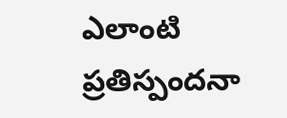ఎలాంటి ప్రతిస్పందనా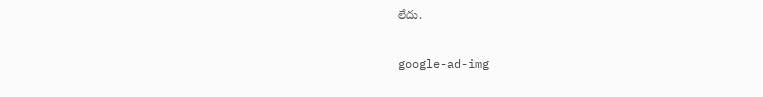లేదు.

google-ad-img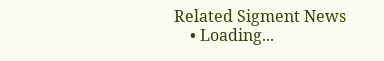Related Sigment News
    • Loading...